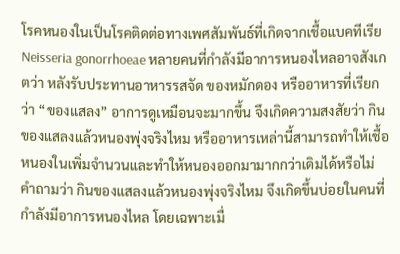โรคหนองในเป็นโรคติดต่อทางเพศสัมพันธ์ที่เกิดจากเชื้อแบคทีเรีย Neisseria gonorrhoeae หลายคนที่กำลังมีอาการหนองไหลอาจสังเกตว่า หลังรับประทานอาหารรสจัด ของหมักดอง หรืออาหารที่เรียกว่า “ของแสลง” อาการดูเหมือนจะมากขึ้น จึงเกิดความสงสัยว่า กินของแสลงแล้วหนองพุ่งจริงไหม หรืออาหารเหล่านี้สามารถทำให้เชื้อหนองในเพิ่มจำนวนและทำให้หนองออกมามากกว่าเดิมได้หรือไม่
คำถามว่า กินของแสลงแล้วหนองพุ่งจริงไหม จึงเกิดขึ้นบ่อยในคนที่กำลังมีอาการหนองไหล โดยเฉพาะเมื่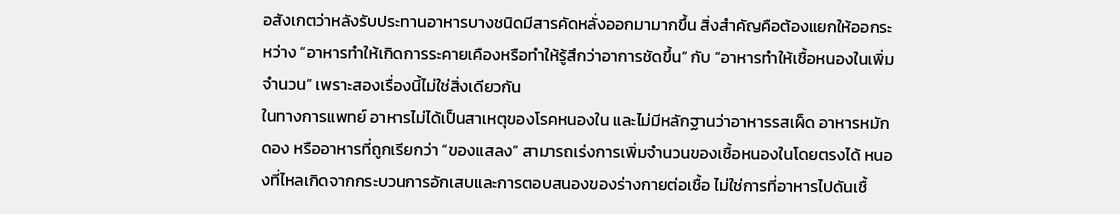อสังเกตว่าหลังรับประทานอาหารบางชนิดมีสารคัดหลั่งออกมามากขึ้น สิ่งสำคัญคือต้องแยกให้ออกระหว่าง “อาหารทำให้เกิดการระคายเคืองหรือทำให้รู้สึกว่าอาการชัดขึ้น” กับ “อาหารทำให้เชื้อหนองในเพิ่มจำนวน” เพราะสองเรื่องนี้ไม่ใช่สิ่งเดียวกัน
ในทางการแพทย์ อาหารไม่ได้เป็นสาเหตุของโรคหนองใน และไม่มีหลักฐานว่าอาหารรสเผ็ด อาหารหมักดอง หรืออาหารที่ถูกเรียกว่า “ของแสลง” สามารถเร่งการเพิ่มจำนวนของเชื้อหนองในโดยตรงได้ หนองที่ไหลเกิดจากกระบวนการอักเสบและการตอบสนองของร่างกายต่อเชื้อ ไม่ใช่การที่อาหารไปดันเชื้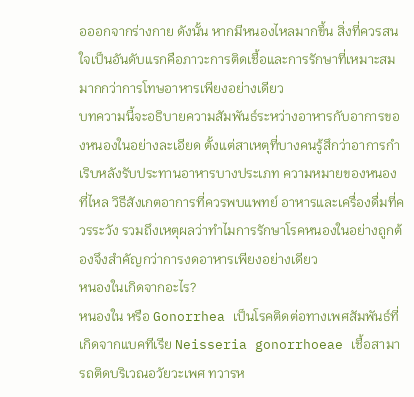อออกจากร่างกาย ดังนั้น หากมีหนองไหลมากขึ้น สิ่งที่ควรสนใจเป็นอันดับแรกคือภาวะการติดเชื้อและการรักษาที่เหมาะสม มากกว่าการโทษอาหารเพียงอย่างเดียว
บทความนี้จะอธิบายความสัมพันธ์ระหว่างอาหารกับอาการของหนองในอย่างละเอียด ตั้งแต่สาเหตุที่บางคนรู้สึกว่าอาการกำเริบหลังรับประทานอาหารบางประเภท ความหมายของหนองที่ไหล วิธีสังเกตอาการที่ควรพบแพทย์ อาหารและเครื่องดื่มที่ควรระวัง รวมถึงเหตุผลว่าทำไมการรักษาโรคหนองในอย่างถูกต้องจึงสำคัญกว่าการงดอาหารเพียงอย่างเดียว
หนองในเกิดจากอะไร?
หนองใน หรือ Gonorrhea เป็นโรคติดต่อทางเพศสัมพันธ์ที่เกิดจากแบคทีเรีย Neisseria gonorrhoeae เชื้อสามารถติดบริเวณอวัยวะเพศ ทวารห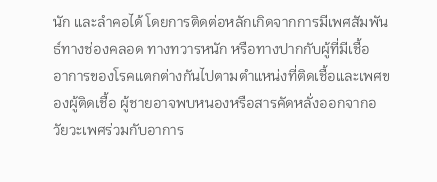นัก และลำคอได้ โดยการติดต่อหลักเกิดจากการมีเพศสัมพันธ์ทางช่องคลอด ทางทวารหนัก หรือทางปากกับผู้ที่มีเชื้อ
อาการของโรคแตกต่างกันไปตามตำแหน่งที่ติดเชื้อและเพศของผู้ติดเชื้อ ผู้ชายอาจพบหนองหรือสารคัดหลั่งออกจากอวัยวะเพศร่วมกับอาการ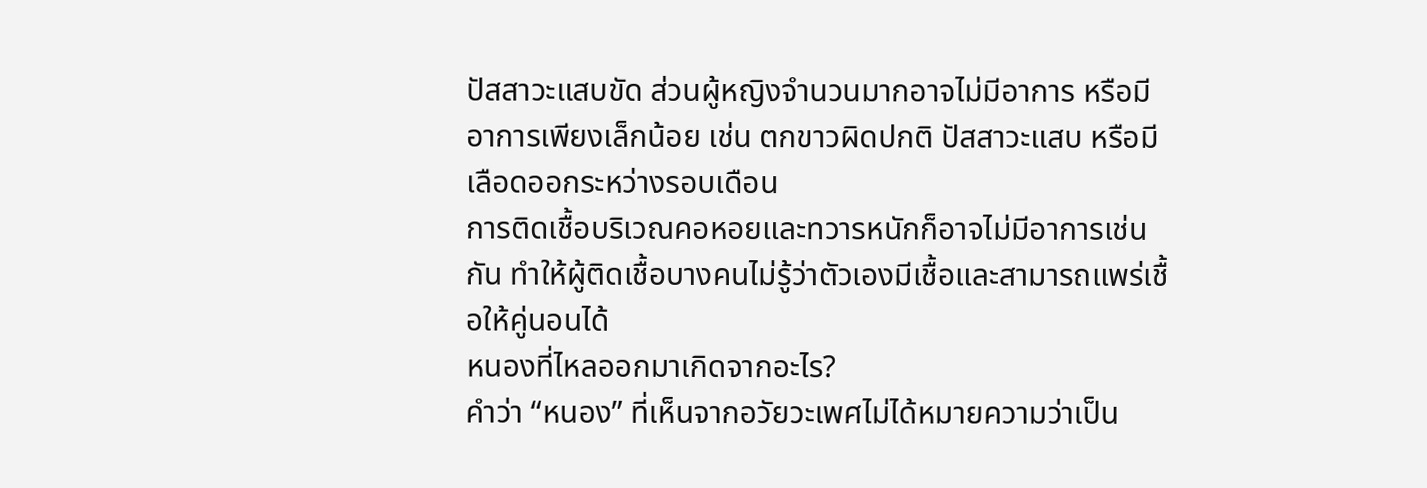ปัสสาวะแสบขัด ส่วนผู้หญิงจำนวนมากอาจไม่มีอาการ หรือมีอาการเพียงเล็กน้อย เช่น ตกขาวผิดปกติ ปัสสาวะแสบ หรือมีเลือดออกระหว่างรอบเดือน
การติดเชื้อบริเวณคอหอยและทวารหนักก็อาจไม่มีอาการเช่นกัน ทำให้ผู้ติดเชื้อบางคนไม่รู้ว่าตัวเองมีเชื้อและสามารถแพร่เชื้อให้คู่นอนได้
หนองที่ไหลออกมาเกิดจากอะไร?
คำว่า “หนอง” ที่เห็นจากอวัยวะเพศไม่ได้หมายความว่าเป็น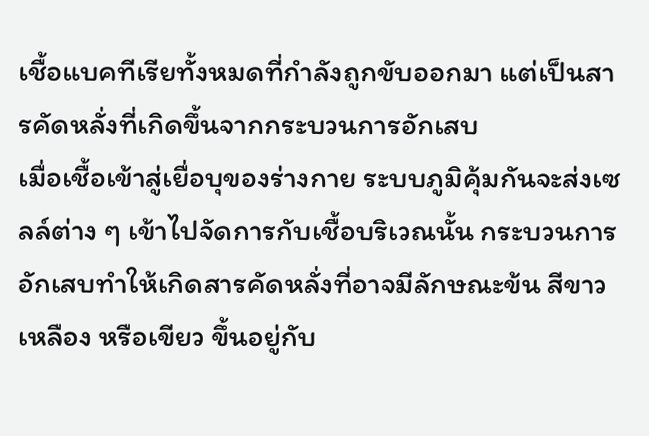เชื้อแบคทีเรียทั้งหมดที่กำลังถูกขับออกมา แต่เป็นสารคัดหลั่งที่เกิดขึ้นจากกระบวนการอักเสบ
เมื่อเชื้อเข้าสู่เยื่อบุของร่างกาย ระบบภูมิคุ้มกันจะส่งเซลล์ต่าง ๆ เข้าไปจัดการกับเชื้อบริเวณนั้น กระบวนการอักเสบทำให้เกิดสารคัดหลั่งที่อาจมีลักษณะข้น สีขาว เหลือง หรือเขียว ขึ้นอยู่กับ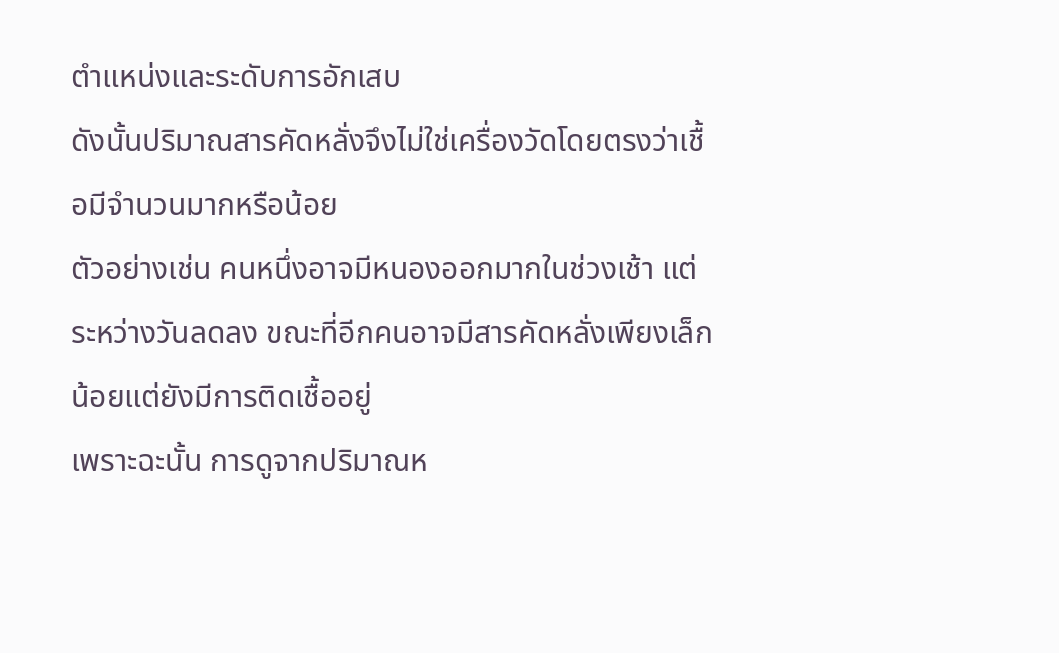ตำแหน่งและระดับการอักเสบ
ดังนั้นปริมาณสารคัดหลั่งจึงไม่ใช่เครื่องวัดโดยตรงว่าเชื้อมีจำนวนมากหรือน้อย
ตัวอย่างเช่น คนหนึ่งอาจมีหนองออกมากในช่วงเช้า แต่ระหว่างวันลดลง ขณะที่อีกคนอาจมีสารคัดหลั่งเพียงเล็กน้อยแต่ยังมีการติดเชื้ออยู่
เพราะฉะนั้น การดูจากปริมาณห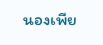นองเพีย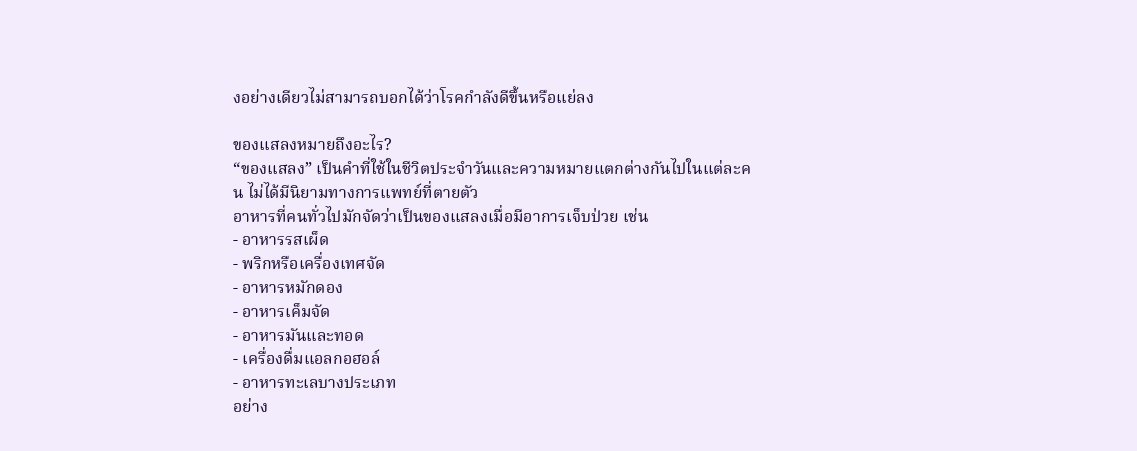งอย่างเดียวไม่สามารถบอกได้ว่าโรคกำลังดีขึ้นหรือแย่ลง

ของแสลงหมายถึงอะไร?
“ของแสลง” เป็นคำที่ใช้ในชีวิตประจำวันและความหมายแตกต่างกันไปในแต่ละคน ไม่ได้มีนิยามทางการแพทย์ที่ตายตัว
อาหารที่คนทั่วไปมักจัดว่าเป็นของแสลงเมื่อมีอาการเจ็บป่วย เช่น
- อาหารรสเผ็ด
- พริกหรือเครื่องเทศจัด
- อาหารหมักดอง
- อาหารเค็มจัด
- อาหารมันและทอด
- เครื่องดื่มแอลกอฮอล์
- อาหารทะเลบางประเภท
อย่าง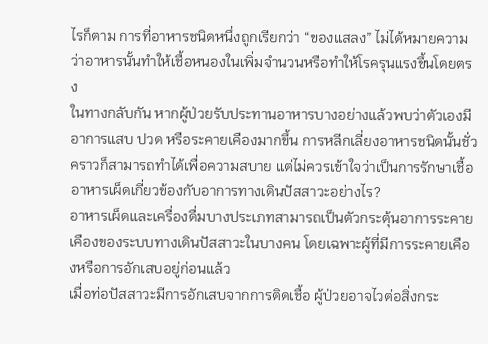ไรก็ตาม การที่อาหารชนิดหนึ่งถูกเรียกว่า “ของแสลง” ไม่ได้หมายความว่าอาหารนั้นทำให้เชื้อหนองในเพิ่มจำนวนหรือทำให้โรครุนแรงขึ้นโดยตรง
ในทางกลับกัน หากผู้ป่วยรับประทานอาหารบางอย่างแล้วพบว่าตัวเองมีอาการแสบ ปวด หรือระคายเคืองมากขึ้น การหลีกเลี่ยงอาหารชนิดนั้นชั่วคราวก็สามารถทำได้เพื่อความสบาย แต่ไม่ควรเข้าใจว่าเป็นการรักษาเชื้อ
อาหารเผ็ดเกี่ยวข้องกับอาการทางเดินปัสสาวะอย่างไร?
อาหารเผ็ดและเครื่องดื่มบางประเภทสามารถเป็นตัวกระตุ้นอาการระคายเคืองของระบบทางเดินปัสสาวะในบางคน โดยเฉพาะผู้ที่มีการระคายเคืองหรือการอักเสบอยู่ก่อนแล้ว
เมื่อท่อปัสสาวะมีการอักเสบจากการติดเชื้อ ผู้ป่วยอาจไวต่อสิ่งกระ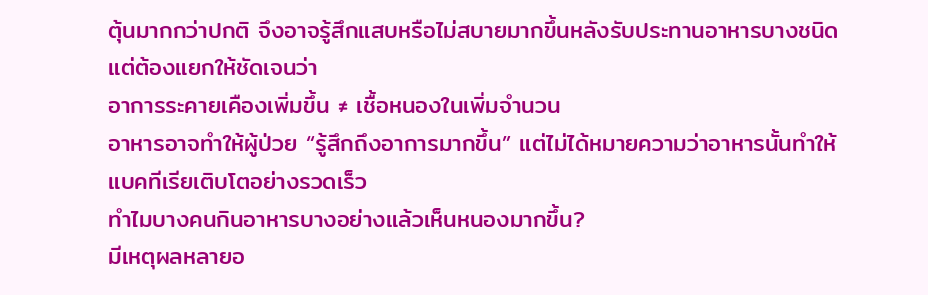ตุ้นมากกว่าปกติ จึงอาจรู้สึกแสบหรือไม่สบายมากขึ้นหลังรับประทานอาหารบางชนิด
แต่ต้องแยกให้ชัดเจนว่า
อาการระคายเคืองเพิ่มขึ้น ≠ เชื้อหนองในเพิ่มจำนวน
อาหารอาจทำให้ผู้ป่วย “รู้สึกถึงอาการมากขึ้น” แต่ไม่ได้หมายความว่าอาหารนั้นทำให้แบคทีเรียเติบโตอย่างรวดเร็ว
ทำไมบางคนกินอาหารบางอย่างแล้วเห็นหนองมากขึ้น?
มีเหตุผลหลายอ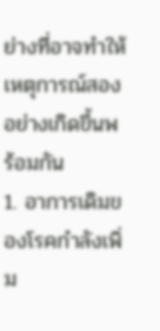ย่างที่อาจทำให้เหตุการณ์สองอย่างเกิดขึ้นพร้อมกัน
1. อาการเดิมของโรคกำลังเพิ่ม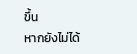ขึ้น
หากยังไม่ได้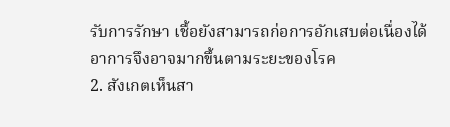รับการรักษา เชื้อยังสามารถก่อการอักเสบต่อเนื่องได้ อาการจึงอาจมากขึ้นตามระยะของโรค
2. สังเกตเห็นสา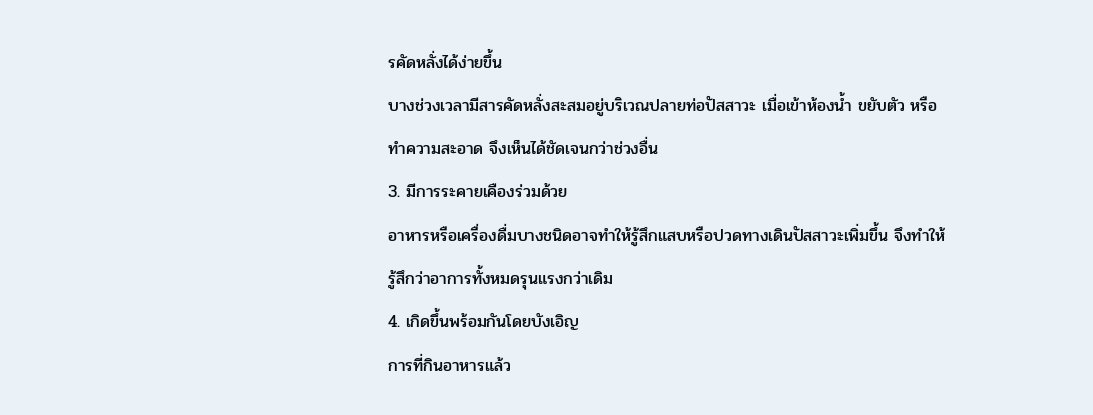รคัดหลั่งได้ง่ายขึ้น
บางช่วงเวลามีสารคัดหลั่งสะสมอยู่บริเวณปลายท่อปัสสาวะ เมื่อเข้าห้องน้ำ ขยับตัว หรือทำความสะอาด จึงเห็นได้ชัดเจนกว่าช่วงอื่น
3. มีการระคายเคืองร่วมด้วย
อาหารหรือเครื่องดื่มบางชนิดอาจทำให้รู้สึกแสบหรือปวดทางเดินปัสสาวะเพิ่มขึ้น จึงทำให้รู้สึกว่าอาการทั้งหมดรุนแรงกว่าเดิม
4. เกิดขึ้นพร้อมกันโดยบังเอิญ
การที่กินอาหารแล้ว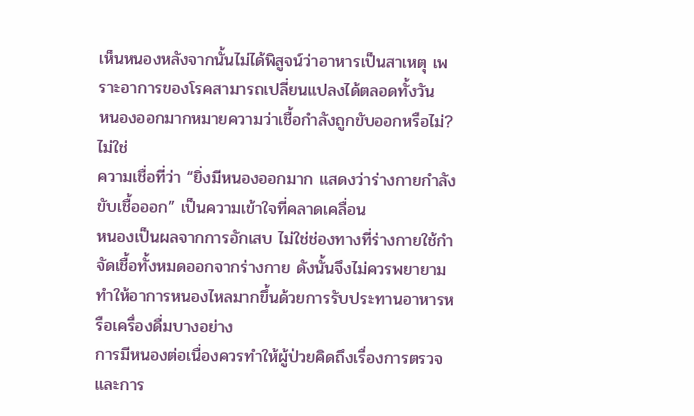เห็นหนองหลังจากนั้นไม่ได้พิสูจน์ว่าอาหารเป็นสาเหตุ เพราะอาการของโรคสามารถเปลี่ยนแปลงได้ตลอดทั้งวัน
หนองออกมากหมายความว่าเชื้อกำลังถูกขับออกหรือไม่?
ไม่ใช่
ความเชื่อที่ว่า “ยิ่งมีหนองออกมาก แสดงว่าร่างกายกำลังขับเชื้อออก” เป็นความเข้าใจที่คลาดเคลื่อน
หนองเป็นผลจากการอักเสบ ไม่ใช่ช่องทางที่ร่างกายใช้กำจัดเชื้อทั้งหมดออกจากร่างกาย ดังนั้นจึงไม่ควรพยายามทำให้อาการหนองไหลมากขึ้นด้วยการรับประทานอาหารหรือเครื่องดื่มบางอย่าง
การมีหนองต่อเนื่องควรทำให้ผู้ป่วยคิดถึงเรื่องการตรวจและการ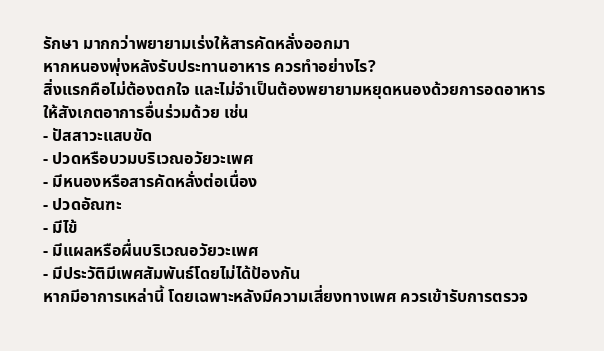รักษา มากกว่าพยายามเร่งให้สารคัดหลั่งออกมา
หากหนองพุ่งหลังรับประทานอาหาร ควรทำอย่างไร?
สิ่งแรกคือไม่ต้องตกใจ และไม่จำเป็นต้องพยายามหยุดหนองด้วยการอดอาหาร
ให้สังเกตอาการอื่นร่วมด้วย เช่น
- ปัสสาวะแสบขัด
- ปวดหรือบวมบริเวณอวัยวะเพศ
- มีหนองหรือสารคัดหลั่งต่อเนื่อง
- ปวดอัณฑะ
- มีไข้
- มีแผลหรือผื่นบริเวณอวัยวะเพศ
- มีประวัติมีเพศสัมพันธ์โดยไม่ได้ป้องกัน
หากมีอาการเหล่านี้ โดยเฉพาะหลังมีความเสี่ยงทางเพศ ควรเข้ารับการตรวจ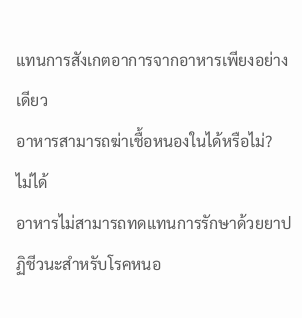แทนการสังเกตอาการจากอาหารเพียงอย่างเดียว
อาหารสามารถฆ่าเชื้อหนองในได้หรือไม่?
ไม่ได้
อาหารไม่สามารถทดแทนการรักษาด้วยยาปฏิชีวนะสำหรับโรคหนอ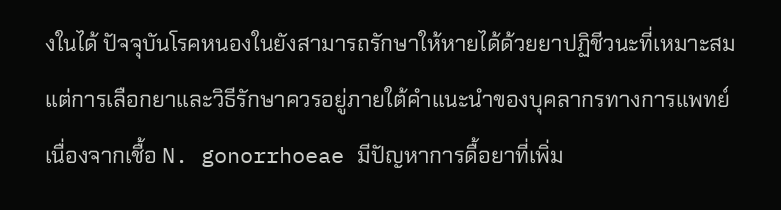งในได้ ปัจจุบันโรคหนองในยังสามารถรักษาให้หายได้ด้วยยาปฏิชีวนะที่เหมาะสม แต่การเลือกยาและวิธีรักษาควรอยู่ภายใต้คำแนะนำของบุคลากรทางการแพทย์ เนื่องจากเชื้อ N. gonorrhoeae มีปัญหาการดื้อยาที่เพิ่ม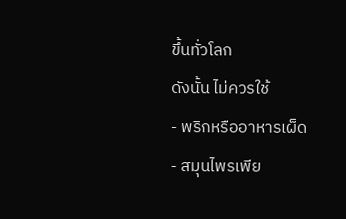ขึ้นทั่วโลก
ดังนั้น ไม่ควรใช้
- พริกหรืออาหารเผ็ด
- สมุนไพรเพีย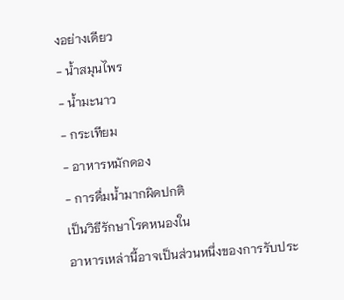งอย่างเดียว
- น้ำสมุนไพร
- น้ำมะนาว
- กระเทียม
- อาหารหมักดอง
- การดื่มน้ำมากผิดปกติ
เป็นวิธีรักษาโรคหนองใน
อาหารเหล่านี้อาจเป็นส่วนหนึ่งของการรับประ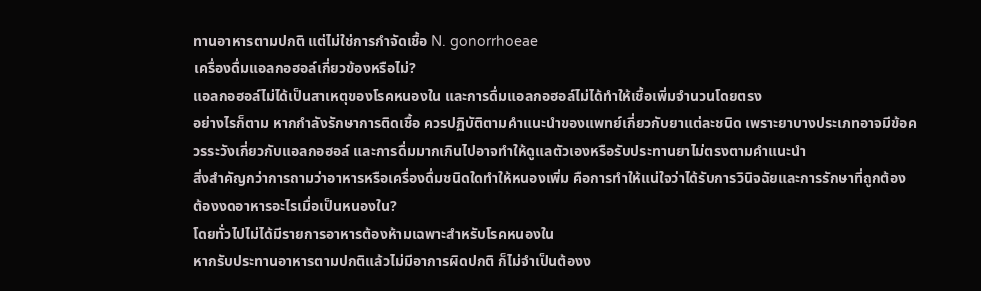ทานอาหารตามปกติ แต่ไม่ใช่การกำจัดเชื้อ N. gonorrhoeae
เครื่องดื่มแอลกอฮอล์เกี่ยวข้องหรือไม่?
แอลกอฮอล์ไม่ได้เป็นสาเหตุของโรคหนองใน และการดื่มแอลกอฮอล์ไม่ได้ทำให้เชื้อเพิ่มจำนวนโดยตรง
อย่างไรก็ตาม หากกำลังรักษาการติดเชื้อ ควรปฏิบัติตามคำแนะนำของแพทย์เกี่ยวกับยาแต่ละชนิด เพราะยาบางประเภทอาจมีข้อควรระวังเกี่ยวกับแอลกอฮอล์ และการดื่มมากเกินไปอาจทำให้ดูแลตัวเองหรือรับประทานยาไม่ตรงตามคำแนะนำ
สิ่งสำคัญกว่าการถามว่าอาหารหรือเครื่องดื่มชนิดใดทำให้หนองเพิ่ม คือการทำให้แน่ใจว่าได้รับการวินิจฉัยและการรักษาที่ถูกต้อง
ต้องงดอาหารอะไรเมื่อเป็นหนองใน?
โดยทั่วไปไม่ได้มีรายการอาหารต้องห้ามเฉพาะสำหรับโรคหนองใน
หากรับประทานอาหารตามปกติแล้วไม่มีอาการผิดปกติ ก็ไม่จำเป็นต้องง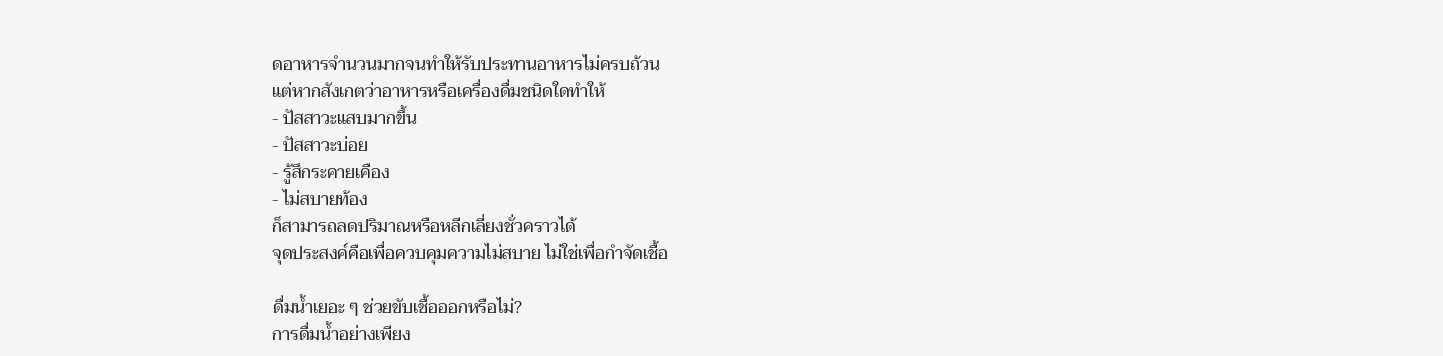ดอาหารจำนวนมากจนทำให้รับประทานอาหารไม่ครบถ้วน
แต่หากสังเกตว่าอาหารหรือเครื่องดื่มชนิดใดทำให้
- ปัสสาวะแสบมากขึ้น
- ปัสสาวะบ่อย
- รู้สึกระคายเคือง
- ไม่สบายท้อง
ก็สามารถลดปริมาณหรือหลีกเลี่ยงชั่วคราวได้
จุดประสงค์คือเพื่อควบคุมความไม่สบาย ไม่ใช่เพื่อกำจัดเชื้อ

ดื่มน้ำเยอะ ๆ ช่วยขับเชื้อออกหรือไม่?
การดื่มน้ำอย่างเพียง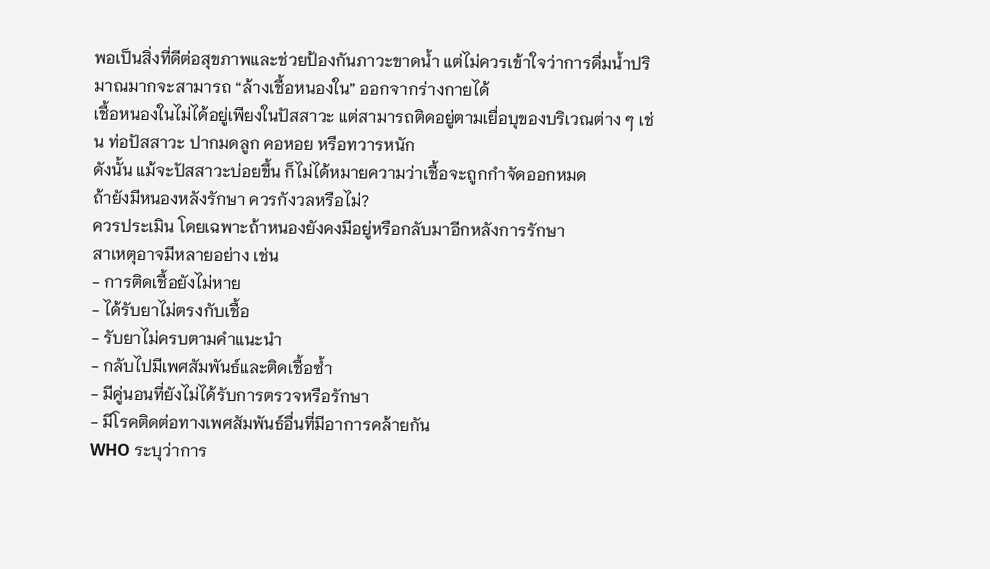พอเป็นสิ่งที่ดีต่อสุขภาพและช่วยป้องกันภาวะขาดน้ำ แต่ไม่ควรเข้าใจว่าการดื่มน้ำปริมาณมากจะสามารถ “ล้างเชื้อหนองใน” ออกจากร่างกายได้
เชื้อหนองในไม่ได้อยู่เพียงในปัสสาวะ แต่สามารถติดอยู่ตามเยื่อบุของบริเวณต่าง ๆ เช่น ท่อปัสสาวะ ปากมดลูก คอหอย หรือทวารหนัก
ดังนั้น แม้จะปัสสาวะบ่อยขึ้น ก็ไม่ได้หมายความว่าเชื้อจะถูกกำจัดออกหมด
ถ้ายังมีหนองหลังรักษา ควรกังวลหรือไม่?
ควรประเมิน โดยเฉพาะถ้าหนองยังคงมีอยู่หรือกลับมาอีกหลังการรักษา
สาเหตุอาจมีหลายอย่าง เช่น
- การติดเชื้อยังไม่หาย
- ได้รับยาไม่ตรงกับเชื้อ
- รับยาไม่ครบตามคำแนะนำ
- กลับไปมีเพศสัมพันธ์และติดเชื้อซ้ำ
- มีคู่นอนที่ยังไม่ได้รับการตรวจหรือรักษา
- มีโรคติดต่อทางเพศสัมพันธ์อื่นที่มีอาการคล้ายกัน
WHO ระบุว่าการ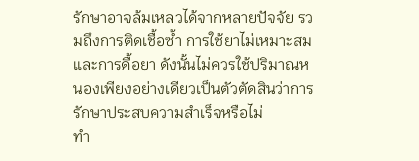รักษาอาจล้มเหลวได้จากหลายปัจจัย รวมถึงการติดเชื้อซ้ำ การใช้ยาไม่เหมาะสม และการดื้อยา ดังนั้นไม่ควรใช้ปริมาณหนองเพียงอย่างเดียวเป็นตัวตัดสินว่าการรักษาประสบความสำเร็จหรือไม่
ทำ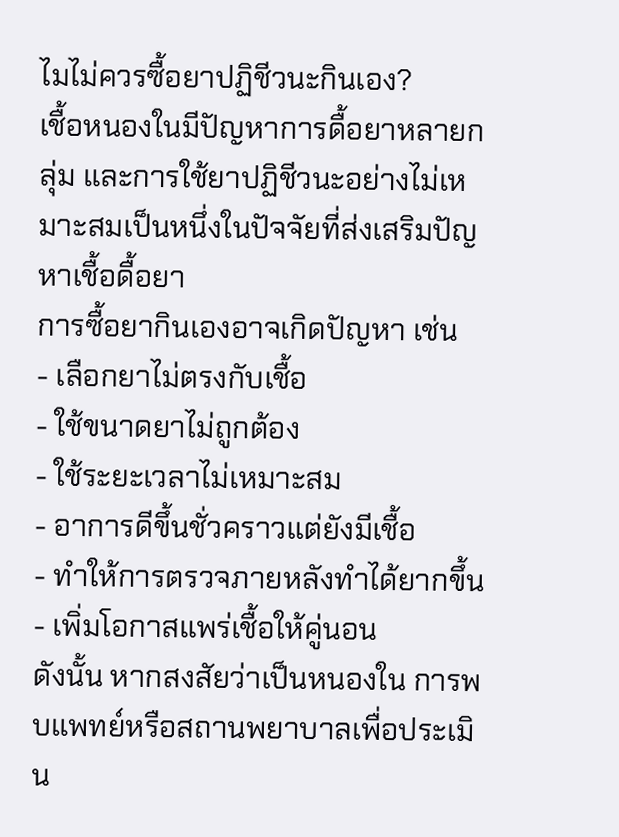ไมไม่ควรซื้อยาปฏิชีวนะกินเอง?
เชื้อหนองในมีปัญหาการดื้อยาหลายกลุ่ม และการใช้ยาปฏิชีวนะอย่างไม่เหมาะสมเป็นหนึ่งในปัจจัยที่ส่งเสริมปัญหาเชื้อดื้อยา
การซื้อยากินเองอาจเกิดปัญหา เช่น
- เลือกยาไม่ตรงกับเชื้อ
- ใช้ขนาดยาไม่ถูกต้อง
- ใช้ระยะเวลาไม่เหมาะสม
- อาการดีขึ้นชั่วคราวแต่ยังมีเชื้อ
- ทำให้การตรวจภายหลังทำได้ยากขึ้น
- เพิ่มโอกาสแพร่เชื้อให้คู่นอน
ดังนั้น หากสงสัยว่าเป็นหนองใน การพบแพทย์หรือสถานพยาบาลเพื่อประเมิน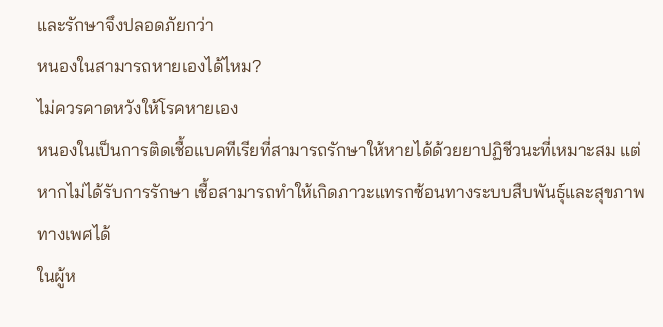และรักษาจึงปลอดภัยกว่า
หนองในสามารถหายเองได้ไหม?
ไม่ควรคาดหวังให้โรคหายเอง
หนองในเป็นการติดเชื้อแบคทีเรียที่สามารถรักษาให้หายได้ด้วยยาปฏิชีวนะที่เหมาะสม แต่หากไม่ได้รับการรักษา เชื้อสามารถทำให้เกิดภาวะแทรกซ้อนทางระบบสืบพันธุ์และสุขภาพทางเพศได้
ในผู้ห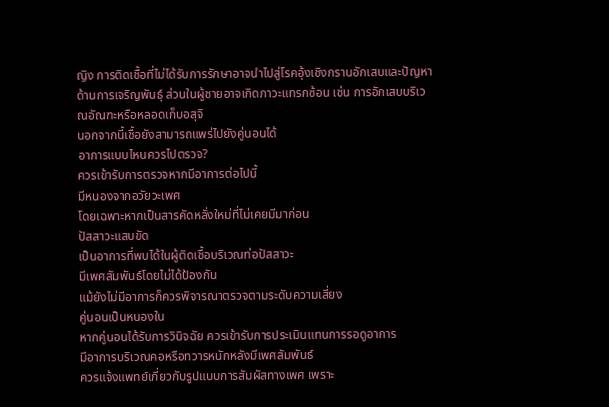ญิง การติดเชื้อที่ไม่ได้รับการรักษาอาจนำไปสู่โรคอุ้งเชิงกรานอักเสบและปัญหาด้านการเจริญพันธุ์ ส่วนในผู้ชายอาจเกิดภาวะแทรกซ้อน เช่น การอักเสบบริเวณอัณฑะหรือหลอดเก็บอสุจิ
นอกจากนี้เชื้อยังสามารถแพร่ไปยังคู่นอนได้
อาการแบบไหนควรไปตรวจ?
ควรเข้ารับการตรวจหากมีอาการต่อไปนี้
มีหนองจากอวัยวะเพศ
โดยเฉพาะหากเป็นสารคัดหลั่งใหม่ที่ไม่เคยมีมาก่อน
ปัสสาวะแสบขัด
เป็นอาการที่พบได้ในผู้ติดเชื้อบริเวณท่อปัสสาวะ
มีเพศสัมพันธ์โดยไม่ได้ป้องกัน
แม้ยังไม่มีอาการก็ควรพิจารณาตรวจตามระดับความเสี่ยง
คู่นอนเป็นหนองใน
หากคู่นอนได้รับการวินิจฉัย ควรเข้ารับการประเมินแทนการรอดูอาการ
มีอาการบริเวณคอหรือทวารหนักหลังมีเพศสัมพันธ์
ควรแจ้งแพทย์เกี่ยวกับรูปแบบการสัมผัสทางเพศ เพราะ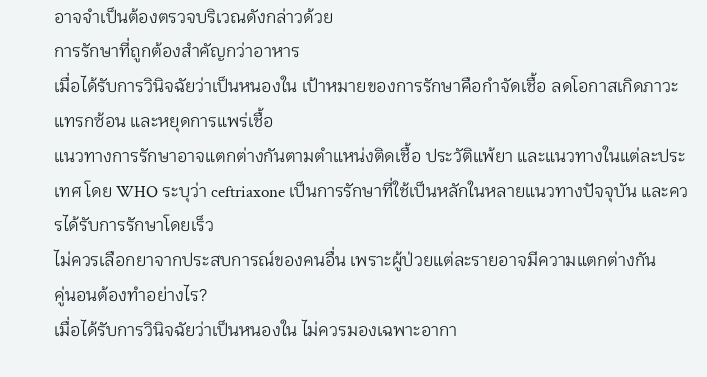อาจจำเป็นต้องตรวจบริเวณดังกล่าวด้วย
การรักษาที่ถูกต้องสำคัญกว่าอาหาร
เมื่อได้รับการวินิจฉัยว่าเป็นหนองใน เป้าหมายของการรักษาคือกำจัดเชื้อ ลดโอกาสเกิดภาวะแทรกซ้อน และหยุดการแพร่เชื้อ
แนวทางการรักษาอาจแตกต่างกันตามตำแหน่งติดเชื้อ ประวัติแพ้ยา และแนวทางในแต่ละประเทศ โดย WHO ระบุว่า ceftriaxone เป็นการรักษาที่ใช้เป็นหลักในหลายแนวทางปัจจุบัน และควรได้รับการรักษาโดยเร็ว
ไม่ควรเลือกยาจากประสบการณ์ของคนอื่น เพราะผู้ป่วยแต่ละรายอาจมีความแตกต่างกัน
คู่นอนต้องทำอย่างไร?
เมื่อได้รับการวินิจฉัยว่าเป็นหนองใน ไม่ควรมองเฉพาะอากา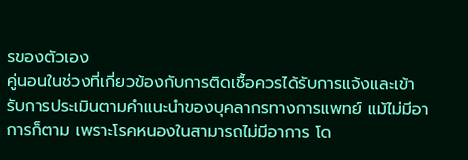รของตัวเอง
คู่นอนในช่วงที่เกี่ยวข้องกับการติดเชื้อควรได้รับการแจ้งและเข้ารับการประเมินตามคำแนะนำของบุคลากรทางการแพทย์ แม้ไม่มีอาการก็ตาม เพราะโรคหนองในสามารถไม่มีอาการ โด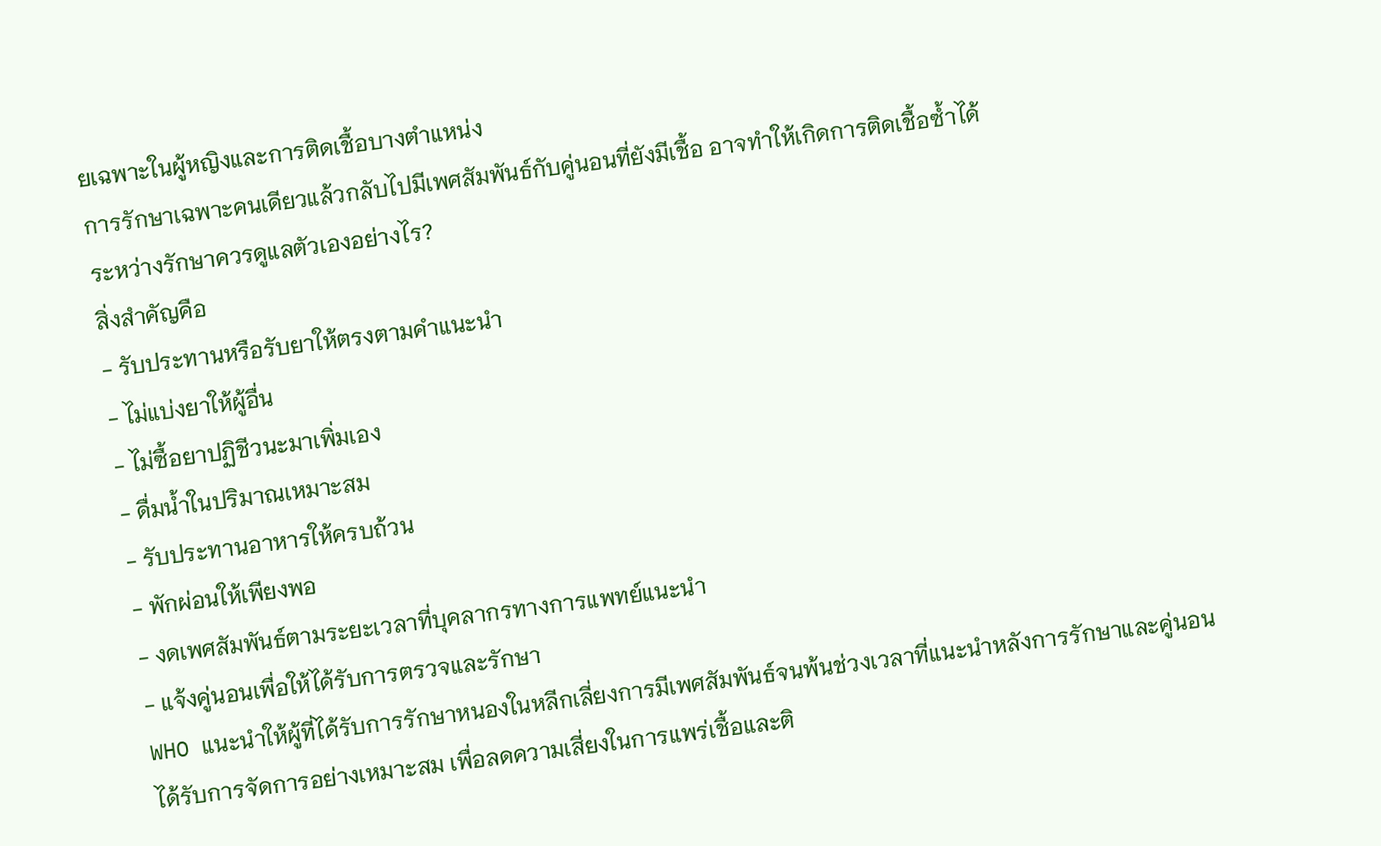ยเฉพาะในผู้หญิงและการติดเชื้อบางตำแหน่ง
การรักษาเฉพาะคนเดียวแล้วกลับไปมีเพศสัมพันธ์กับคู่นอนที่ยังมีเชื้อ อาจทำให้เกิดการติดเชื้อซ้ำได้
ระหว่างรักษาควรดูแลตัวเองอย่างไร?
สิ่งสำคัญคือ
- รับประทานหรือรับยาให้ตรงตามคำแนะนำ
- ไม่แบ่งยาให้ผู้อื่น
- ไม่ซื้อยาปฏิชีวนะมาเพิ่มเอง
- ดื่มน้ำในปริมาณเหมาะสม
- รับประทานอาหารให้ครบถ้วน
- พักผ่อนให้เพียงพอ
- งดเพศสัมพันธ์ตามระยะเวลาที่บุคลากรทางการแพทย์แนะนำ
- แจ้งคู่นอนเพื่อให้ได้รับการตรวจและรักษา
WHO แนะนำให้ผู้ที่ได้รับการรักษาหนองในหลีกเลี่ยงการมีเพศสัมพันธ์จนพ้นช่วงเวลาที่แนะนำหลังการรักษาและคู่นอนได้รับการจัดการอย่างเหมาะสม เพื่อลดความเสี่ยงในการแพร่เชื้อและติ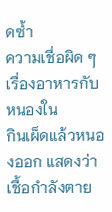ดซ้ำ
ความเชื่อผิด ๆ เรื่องอาหารกับหนองใน
กินเผ็ดแล้วหนองออก แสดงว่าเชื้อกำลังตาย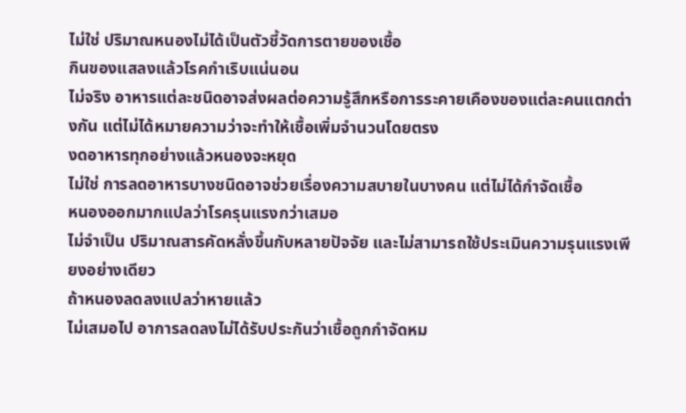ไม่ใช่ ปริมาณหนองไม่ได้เป็นตัวชี้วัดการตายของเชื้อ
กินของแสลงแล้วโรคกำเริบแน่นอน
ไม่จริง อาหารแต่ละชนิดอาจส่งผลต่อความรู้สึกหรือการระคายเคืองของแต่ละคนแตกต่างกัน แต่ไม่ได้หมายความว่าจะทำให้เชื้อเพิ่มจำนวนโดยตรง
งดอาหารทุกอย่างแล้วหนองจะหยุด
ไม่ใช่ การลดอาหารบางชนิดอาจช่วยเรื่องความสบายในบางคน แต่ไม่ได้กำจัดเชื้อ
หนองออกมากแปลว่าโรครุนแรงกว่าเสมอ
ไม่จำเป็น ปริมาณสารคัดหลั่งขึ้นกับหลายปัจจัย และไม่สามารถใช้ประเมินความรุนแรงเพียงอย่างเดียว
ถ้าหนองลดลงแปลว่าหายแล้ว
ไม่เสมอไป อาการลดลงไม่ได้รับประกันว่าเชื้อถูกกำจัดหม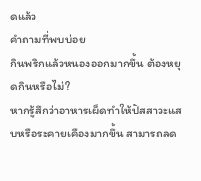ดแล้ว
คำถามที่พบบ่อย
กินพริกแล้วหนองออกมากขึ้น ต้องหยุดกินหรือไม่?
หากรู้สึกว่าอาหารเผ็ดทำให้ปัสสาวะแสบหรือระคายเคืองมากขึ้น สามารถลด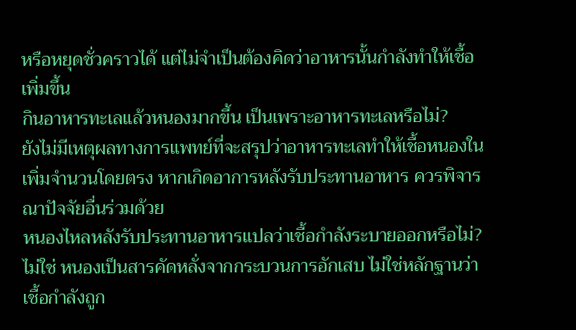หรือหยุดชั่วคราวได้ แต่ไม่จำเป็นต้องคิดว่าอาหารนั้นกำลังทำให้เชื้อเพิ่มขึ้น
กินอาหารทะเลแล้วหนองมากขึ้น เป็นเพราะอาหารทะเลหรือไม่?
ยังไม่มีเหตุผลทางการแพทย์ที่จะสรุปว่าอาหารทะเลทำให้เชื้อหนองในเพิ่มจำนวนโดยตรง หากเกิดอาการหลังรับประทานอาหาร ควรพิจารณาปัจจัยอื่นร่วมด้วย
หนองไหลหลังรับประทานอาหารแปลว่าเชื้อกำลังระบายออกหรือไม่?
ไม่ใช่ หนองเป็นสารคัดหลั่งจากกระบวนการอักเสบ ไม่ใช่หลักฐานว่าเชื้อกำลังถูก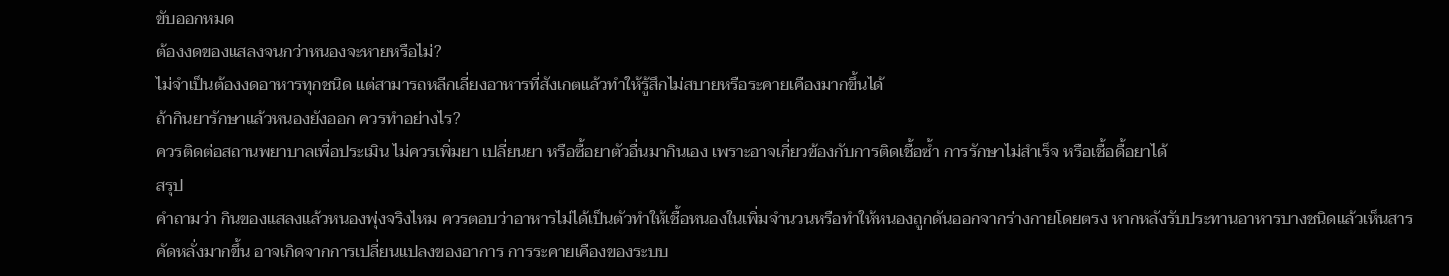ขับออกหมด
ต้องงดของแสลงจนกว่าหนองจะหายหรือไม่?
ไม่จำเป็นต้องงดอาหารทุกชนิด แต่สามารถหลีกเลี่ยงอาหารที่สังเกตแล้วทำให้รู้สึกไม่สบายหรือระคายเคืองมากขึ้นได้
ถ้ากินยารักษาแล้วหนองยังออก ควรทำอย่างไร?
ควรติดต่อสถานพยาบาลเพื่อประเมิน ไม่ควรเพิ่มยา เปลี่ยนยา หรือซื้อยาตัวอื่นมากินเอง เพราะอาจเกี่ยวข้องกับการติดเชื้อซ้ำ การรักษาไม่สำเร็จ หรือเชื้อดื้อยาได้
สรุป
คำถามว่า กินของแสลงแล้วหนองพุ่งจริงไหม ควรตอบว่าอาหารไม่ได้เป็นตัวทำให้เชื้อหนองในเพิ่มจำนวนหรือทำให้หนองถูกดันออกจากร่างกายโดยตรง หากหลังรับประทานอาหารบางชนิดแล้วเห็นสารคัดหลั่งมากขึ้น อาจเกิดจากการเปลี่ยนแปลงของอาการ การระคายเคืองของระบบ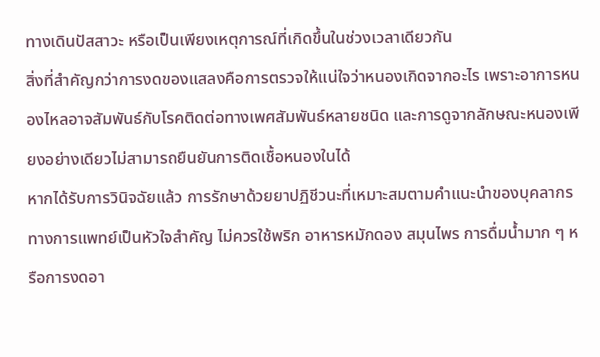ทางเดินปัสสาวะ หรือเป็นเพียงเหตุการณ์ที่เกิดขึ้นในช่วงเวลาเดียวกัน
สิ่งที่สำคัญกว่าการงดของแสลงคือการตรวจให้แน่ใจว่าหนองเกิดจากอะไร เพราะอาการหนองไหลอาจสัมพันธ์กับโรคติดต่อทางเพศสัมพันธ์หลายชนิด และการดูจากลักษณะหนองเพียงอย่างเดียวไม่สามารถยืนยันการติดเชื้อหนองในได้
หากได้รับการวินิจฉัยแล้ว การรักษาด้วยยาปฏิชีวนะที่เหมาะสมตามคำแนะนำของบุคลากรทางการแพทย์เป็นหัวใจสำคัญ ไม่ควรใช้พริก อาหารหมักดอง สมุนไพร การดื่มน้ำมาก ๆ หรือการงดอา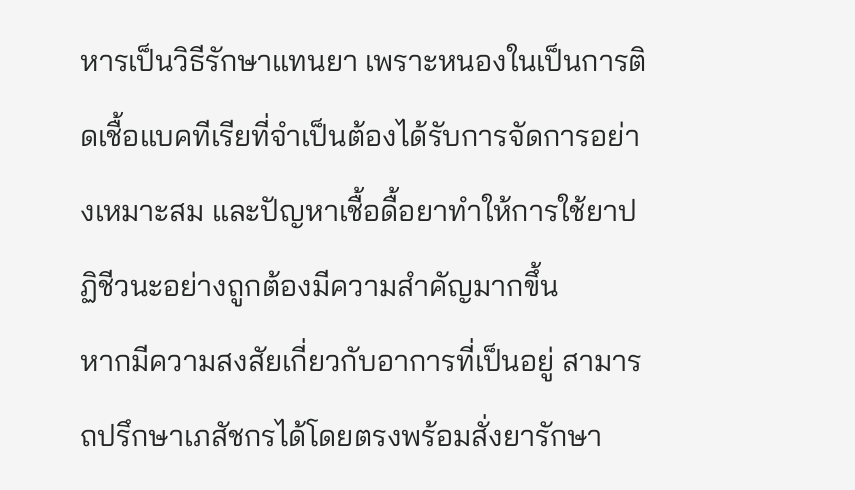หารเป็นวิธีรักษาแทนยา เพราะหนองในเป็นการติดเชื้อแบคทีเรียที่จำเป็นต้องได้รับการจัดการอย่างเหมาะสม และปัญหาเชื้อดื้อยาทำให้การใช้ยาปฏิชีวนะอย่างถูกต้องมีความสำคัญมากขึ้น
หากมีความสงสัยเกี่ยวกับอาการที่เป็นอยู่ สามารถปรึกษาเภสัชกรได้โดยตรงพร้อมสั่งยารักษา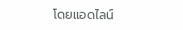โดยแอดไลน์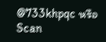@733khpqc หรือ Scan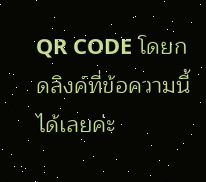QR CODE โดยกดลิงค์ที่ข้อความนี้ได้เลยค่ะ